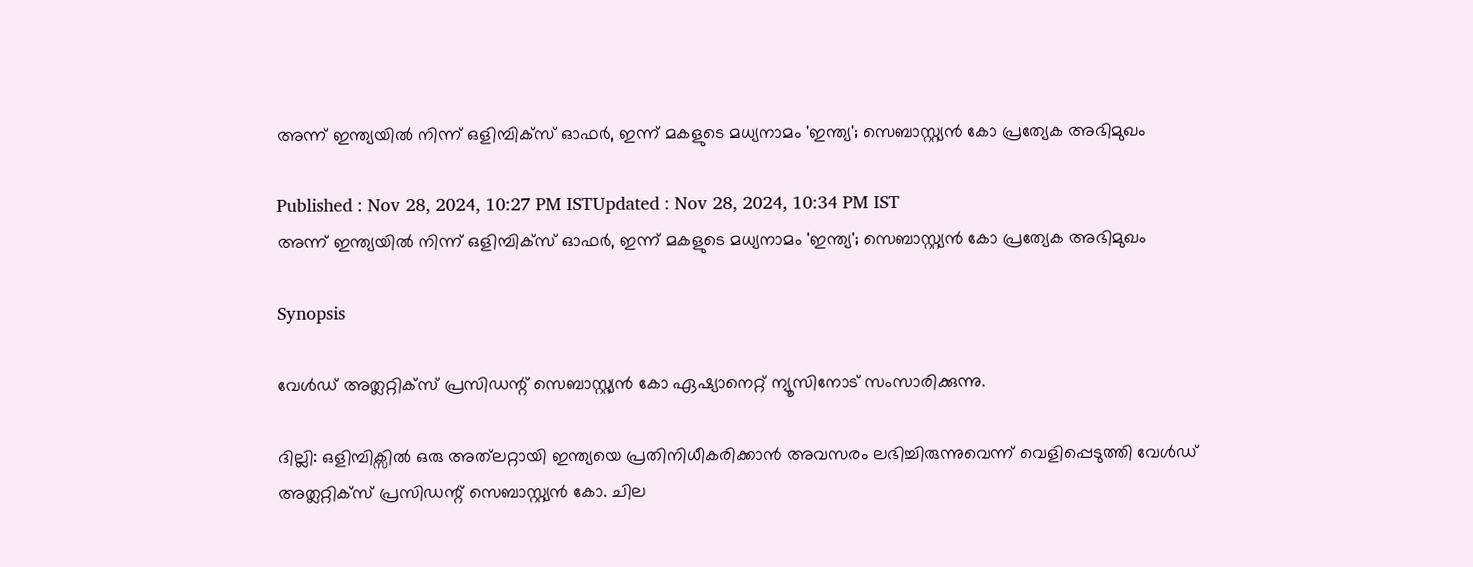അന്ന് ഇന്ത്യയിൽ നിന്ന് ഒളിമ്പിക്സ് ഓഫ‍ർ, ഇന്ന് മകളുടെ മധ്യനാമം 'ഇന്ത്യ'; സെബാസ്റ്റ്യൻ കോ പ്രത്യേക അഭിമുഖം

Published : Nov 28, 2024, 10:27 PM ISTUpdated : Nov 28, 2024, 10:34 PM IST
അന്ന് ഇന്ത്യയിൽ നിന്ന് ഒളിമ്പിക്സ് ഓഫ‍ർ, ഇന്ന് മകളുടെ മധ്യനാമം 'ഇന്ത്യ'; സെബാസ്റ്റ്യൻ കോ പ്രത്യേക അഭിമുഖം

Synopsis

വേൾഡ് അത്ലറ്റിക്സ് പ്രസിഡന്റ് സെബാസ്റ്റ്യൻ കോ ഏഷ്യാനെറ്റ് ന്യൂസിനോട് സംസാരിക്കുന്നു.

ദില്ലി: ഒളിമ്പിക്സിൽ ഒരു അത്‌ലറ്റായി ഇന്ത്യയെ പ്രതിനിധീകരിക്കാൻ അവസരം ലഭിച്ചിരുന്നുവെന്ന് വെളിപ്പെടുത്തി വേൾഡ് അത്ലറ്റിക്സ് പ്രസിഡന്റ് സെബാസ്റ്റ്യൻ കോ. ചില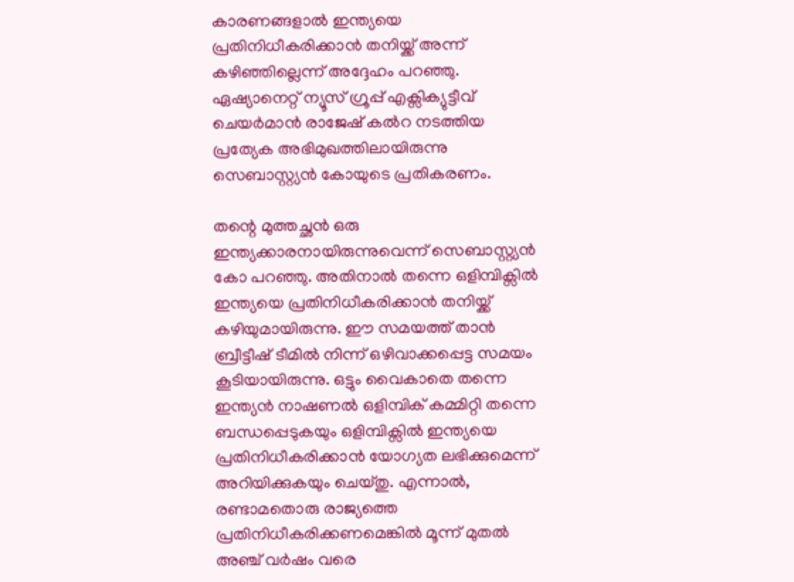കാരണങ്ങളാൽ ഇന്ത്യയെ പ്രതിനിധീകരിക്കാൻ തനിയ്ക്ക് അന്ന് കഴിഞ്ഞില്ലെന്ന് അദ്ദേഹം പറഞ്ഞു. ഏഷ്യാനെറ്റ് ന്യൂസ് ഗ്രൂപ്പ് എക്സിക്യുട്ടീവ് ചെയര്‍മാൻ രാജേഷ് കൽറ നടത്തിയ പ്രത്യേക അഭിമുഖത്തിലായിരുന്നു സെബാസ്റ്റ്യൻ കോയുടെ പ്രതികരണം.

തന്റെ മുത്തച്ഛൻ ഒരു ഇന്ത്യക്കാരനായിരുന്നുവെന്ന് സെബാസ്റ്റ്യൻ കോ പറഞ്ഞു. അതിനാൽ തന്നെ ഒളിമ്പിക്സിൽ ഇന്ത്യയെ പ്രതിനിധീകരിക്കാൻ തനിയ്ക്ക് കഴിയുമായിരുന്നു. ഈ സമയത്ത് താൻ ബ്രീട്ടീഷ് ടീമിൽ നിന്ന് ഒഴിവാക്കപ്പെട്ട സമയം കൂടിയായിരുന്നു. ഒട്ടും വൈകാതെ തന്നെ ഇന്ത്യൻ നാഷണൽ ഒളിമ്പിക് കമ്മിറ്റി തന്നെ ബന്ധപ്പെടുകയും ഒളിമ്പിക്സിൽ ഇന്ത്യയെ പ്രതിനിധീകരിക്കാൻ യോഗ്യത ലഭിക്കുമെന്ന് അറിയിക്കുകയും ചെയ്തു. എന്നാൽ, രണ്ടാമതൊരു രാജ്യത്തെ പ്രതിനിധീകരിക്കണമെങ്കിൽ മൂന്ന് മുതൽ അഞ്ച് വർഷം വരെ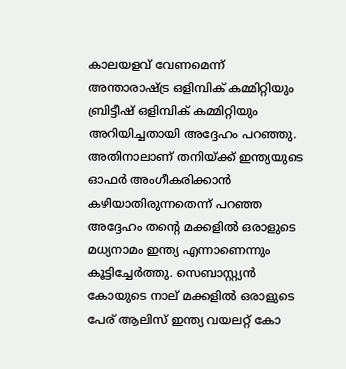കാലയളവ് വേണമെന്ന് അന്താരാഷ്ട്ര ഒളിമ്പിക് കമ്മിറ്റിയും ബ്രിട്ടീഷ് ഒളിമ്പിക് കമ്മിറ്റിയും അറിയിച്ചതായി അദ്ദേഹം പറഞ്ഞു. അതിനാലാണ് തനിയ്ക്ക് ഇന്ത്യയുടെ ഓഫർ അംഗീകരിക്കാൻ കഴിയാതിരുന്നതെന്ന് പറഞ്ഞ അദ്ദേഹം തന്റെ മക്കളിൽ ഒരാളുടെ മധ്യനാമം ഇന്ത്യ എന്നാണെന്നും കൂട്ടിച്ചേർത്തു. സെബാസ്റ്റ്യൻ കോയുടെ നാല് മക്കളിൽ ഒരാളുടെ പേര് ആലിസ് ഇന്ത്യ വയലറ്റ് കോ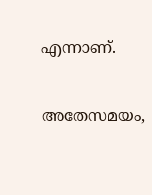എന്നാണ്.

അതേസമയം,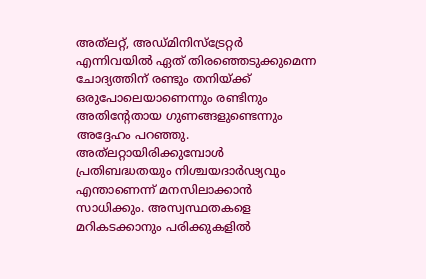അത്‌ലറ്റ്, അഡ്മിനിസ്ട്രേറ്റർ എന്നിവയിൽ ഏത് തിരഞ്ഞെടുക്കുമെന്ന ചോദ്യത്തിന് രണ്ടും തനിയ്ക്ക് ഒരുപോലെയാണെന്നും രണ്ടിനും അതിന്റേതായ ഗുണങ്ങളുണ്ടെന്നും അദ്ദേഹം പറഞ്ഞു. അത്‌ലറ്റായിരിക്കുമ്പോൾ പ്രതിബദ്ധതയും നിശ്ചയദാർഢ്യവും എന്താണെന്ന് മനസിലാക്കാൻ സാധിക്കും. അസ്വസ്ഥതകളെ മറികടക്കാനും പരിക്കുകളിൽ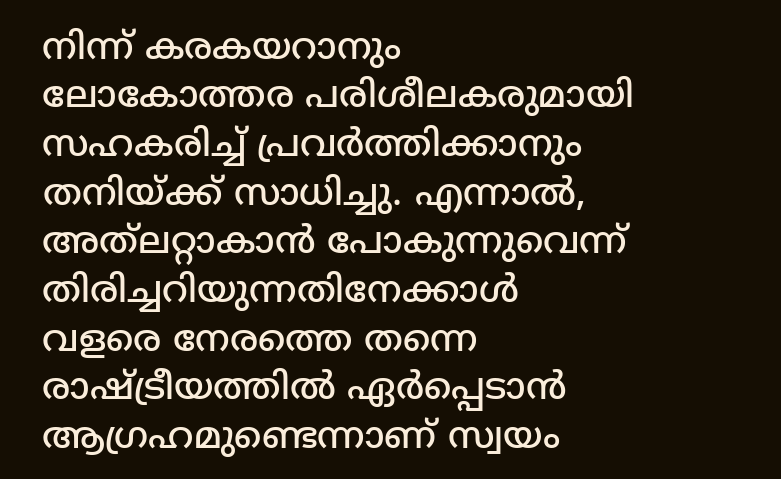നിന്ന് കരകയറാനും ലോകോത്തര പരിശീലകരുമായി സഹകരിച്ച് പ്രവർത്തിക്കാനും തനിയ്ക്ക് സാധിച്ചു. എന്നാൽ, അത്‌ലറ്റാകാൻ പോകുന്നുവെന്ന് തിരിച്ചറിയുന്നതിനേക്കാൾ വളരെ നേരത്തെ തന്നെ രാഷ്ട്രീയത്തിൽ ഏർപ്പെടാൻ ആഗ്രഹമുണ്ടെന്നാണ് സ്വയം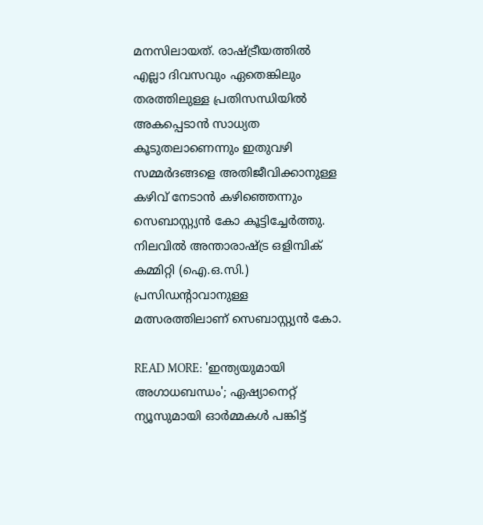മനസിലായത്. രാഷ്ട്രീയത്തിൽ എല്ലാ ദിവസവും ഏതെങ്കിലും തരത്തിലുള്ള പ്രതിസന്ധിയിൽ അകപ്പെടാൻ സാധ്യത കൂടുതലാണെന്നും ഇതുവഴി സമ്മർദങ്ങളെ അതിജീവിക്കാനുള്ള കഴിവ് നേടാൻ കഴിഞ്ഞെന്നും സെബാസ്റ്റ്യൻ കോ കൂട്ടിച്ചേർത്തു. നിലവിൽ അന്താരാഷ്ട്ര ഒളിമ്പിക് കമ്മിറ്റി (ഐ.ഒ.സി.) പ്രസിഡന്റാവാനുള്ള മത്സരത്തിലാണ് സെബാസ്റ്റ്യൻ കോ.

READ MORE: 'ഇന്ത്യയുമായി അഗാധബന്ധം'; ഏഷ്യാനെറ്റ് ന്യൂസുമായി ഓർമ്മകൾ പങ്കിട്ട്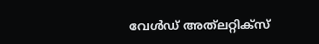വേൾഡ് അത്‌ലറ്റിക്‌സ്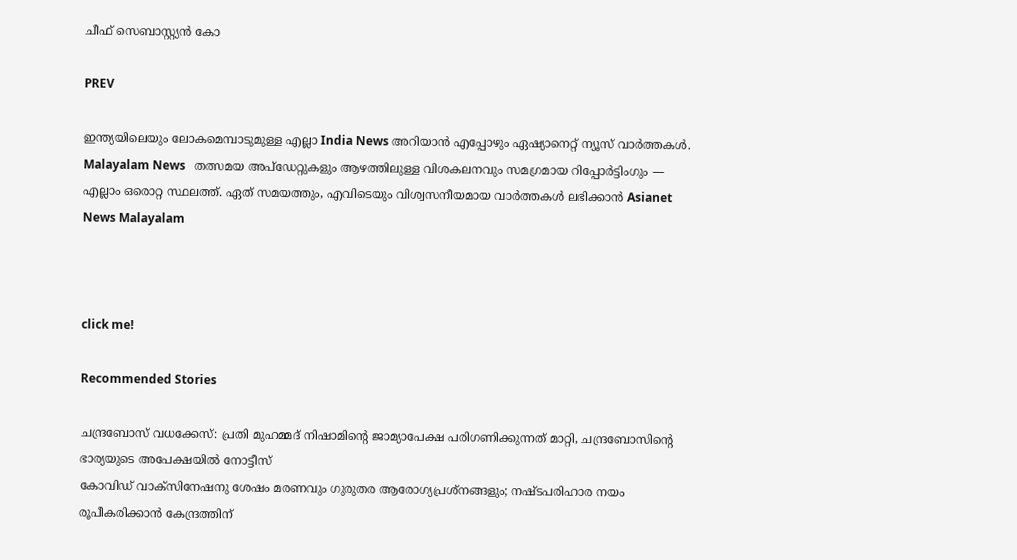ചീഫ് സെബാസ്റ്റ്യൻ കോ

PREV

ഇന്ത്യയിലെയും ലോകമെമ്പാടുമുള്ള എല്ലാ India News അറിയാൻ എപ്പോഴും ഏഷ്യാനെറ്റ് ന്യൂസ് വാർത്തകൾ. Malayalam News   തത്സമയ അപ്‌ഡേറ്റുകളും ആഴത്തിലുള്ള വിശകലനവും സമഗ്രമായ റിപ്പോർട്ടിംഗും — എല്ലാം ഒരൊറ്റ സ്ഥലത്ത്. ഏത് സമയത്തും, എവിടെയും വിശ്വസനീയമായ വാർത്തകൾ ലഭിക്കാൻ Asianet News Malayalam



click me!

Recommended Stories

ചന്ദ്രബോസ് വധക്കേസ്: പ്രതി മുഹമ്മദ് നിഷാമിന്റെ ജാമ്യാപേക്ഷ പരിഗണിക്കുന്നത് മാറ്റി, ചന്ദ്രബോസിൻ്റെ ഭാര്യയുടെ അപേക്ഷയിൽ നോട്ടീസ്
കോവിഡ് വാക്സിനേഷനു ശേഷം മരണവും ഗുരുതര ആരോഗ്യപ്രശ്നങ്ങളും; നഷ്ടപരിഹാര നയം രൂപീകരിക്കാൻ കേന്ദ്രത്തിന്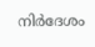നിർദേശം